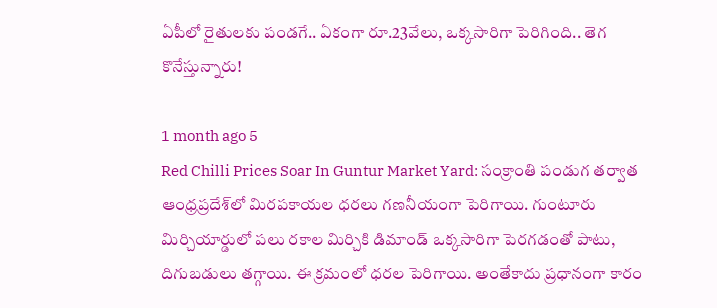ఏపీలో రైతులకు పండగే.. ఏకంగా రూ.23వేలు, ఒక్కసారిగా పెరిగింది.. తెగ కొనేస్తున్నారు!

1 month ago 5
Red Chilli Prices Soar In Guntur Market Yard: సంక్రాంతి పండుగ తర్వాత ఆంధ్రప్రదేశ్‌లో మిరపకాయల ధరలు గణనీయంగా పెరిగాయి. గుంటూరు మిర్చియార్డులో పలు రకాల మిర్చికి డిమాండ్ ఒక్కసారిగా పెరగడంతో పాటు, దిగుబడులు తగ్గాయి. ఈ క్రమంలో ధరల పెరిగాయి. అంతేకాదు ప్రధానంగా కారం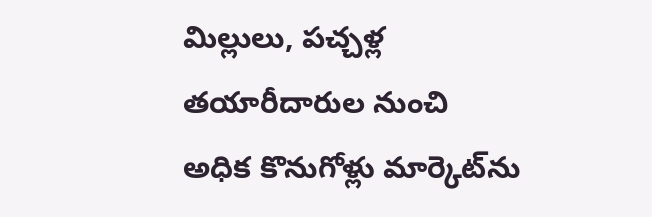మిల్లులు, పచ్చళ్ల తయారీదారుల నుంచి అధిక కొనుగోళ్లు మార్కెట్‌ను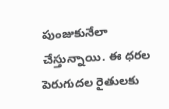పుంజుకునేలా చేస్తున్నాయి. ఈ ధరల పెరుగుదల రైతులకు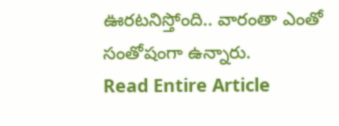ఊరటనిస్తోంది.. వారంతా ఎంతో సంతోషంగా ఉన్నారు.
Read Entire Article